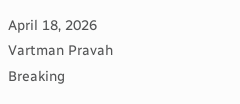April 18, 2026
Vartman Pravah
Breaking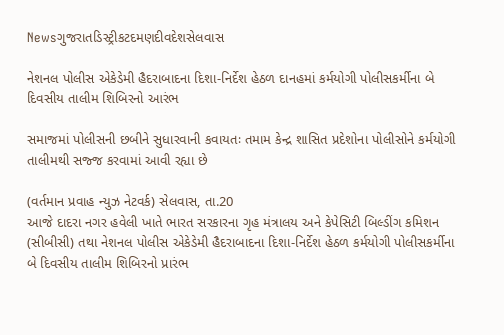Newsગુજરાતડિસ્ટ્રીકટદમણદીવદેશસેલવાસ

નેશનલ પોલીસ એકેડેમી હૈદરાબાદના દિશા-નિર્દેશ હેઠળ દાનહમાં કર્મયોગી પોલીસકર્મીના બે દિવસીય તાલીમ શિબિરનો આરંભ

સમાજમાં પોલીસની છબીને સુધારવાની કવાયતઃ તમામ કેન્‍દ્ર શાસિત પ્રદેશોના પોલીસોને કર્મયોગી તાલીમથી સજ્જ કરવામાં આવી રહ્યા છે

(વર્તમાન પ્રવાહ ન્‍યુઝ નેટવર્ક) સેલવાસ, તા.20
આજે દાદરા નગર હવેલી ખાતે ભારત સરકારના ગૃહ મંત્રાલય અને કેપેસિટી બિલ્‍ડીંગ કમિશન (સીબીસી) તથા નેશનલ પોલીસ એકેડેમી હૈદરાબાદના દિશા-નિર્દેશ હેઠળ કર્મયોગી પોલીસકર્મીના બે દિવસીય તાલીમ શિબિરનો પ્રારંભ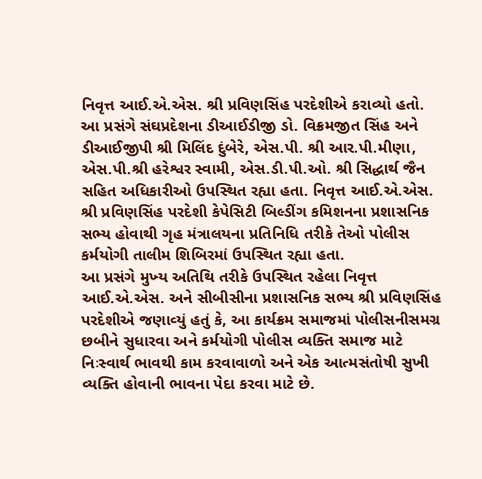નિવૃત્ત આઈ.એ.એસ. શ્રી પ્રવિણસિંહ પરદેશીએ કરાવ્‍યો હતો. આ પ્રસંગે સંઘપ્રદેશના ડીઆઈડીજી ડો. વિક્રમજીત સિંહ અને ડીઆઈજીપી શ્રી મિલિંદ દુંબેરે, એસ.પી. શ્રી આર.પી.મીણા, એસ.પી.શ્રી હરેશ્વર સ્‍વામી, એસ.ડી.પી.ઓ. શ્રી સિદ્ધાર્થ જૈન સહિત અધિકારીઓ ઉપસ્‍થિત રહ્યા હતા. નિવૃત્ત આઈ.એ.એસ. શ્રી પ્રવિણસિંહ પરદેશી કેપેસિટી બિલ્‍ડીંગ કમિશનના પ્રશાસનિક સભ્‍ય હોવાથી ગૃહ મંત્રાલયના પ્રતિનિધિ તરીકે તેઓ પોલીસ કર્મયોગી તાલીમ શિબિરમાં ઉપસ્‍થિત રહ્યા હતા.
આ પ્રસંગે મુખ્‍ય અતિથિ તરીકે ઉપસ્‍થિત રહેલા નિવૃત્ત આઈ.એ.એસ. અને સીબીસીના પ્રશાસનિક સભ્‍ય શ્રી પ્રવિણસિંહ પરદેશીએ જણાવ્‍યું હતું કે, આ કાર્યક્રમ સમાજમાં પોલીસનીસમગ્ર છબીને સુધારવા અને કર્મયોગી પોલીસ વ્‍યક્‍તિ સમાજ માટે નિઃસ્‍વાર્થ ભાવથી કામ કરવાવાળો અને એક આત્‍મસંતોષી સુખી વ્‍યક્‍તિ હોવાની ભાવના પેદા કરવા માટે છે.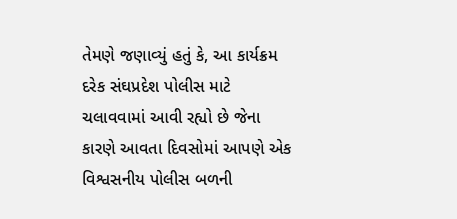તેમણે જણાવ્‍યું હતું કે, આ કાર્યક્રમ દરેક સંઘપ્રદેશ પોલીસ માટે ચલાવવામાં આવી રહ્યો છે જેના કારણે આવતા દિવસોમાં આપણે એક વિશ્વસનીય પોલીસ બળની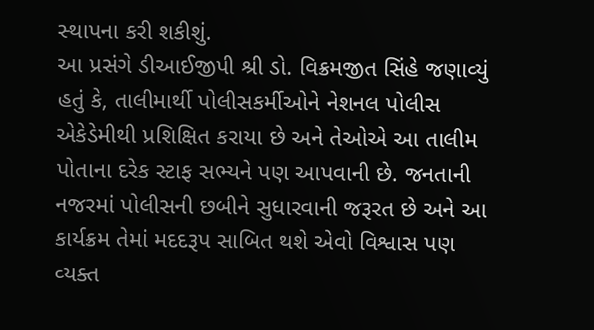સ્‍થાપના કરી શકીશું.
આ પ્રસંગે ડીઆઈજીપી શ્રી ડો. વિક્રમજીત સિંહે જણાવ્‍યું હતું કે, તાલીમાર્થી પોલીસકર્મીઓને નેશનલ પોલીસ એકેડેમીથી પ્રશિક્ષિત કરાયા છે અને તેઓએ આ તાલીમ પોતાના દરેક સ્‍ટાફ સભ્‍યને પણ આપવાની છે. જનતાની નજરમાં પોલીસની છબીને સુધારવાની જરૂરત છે અને આ કાર્યક્રમ તેમાં મદદરૂપ સાબિત થશે એવો વિશ્વાસ પણ વ્‍યક્‍ત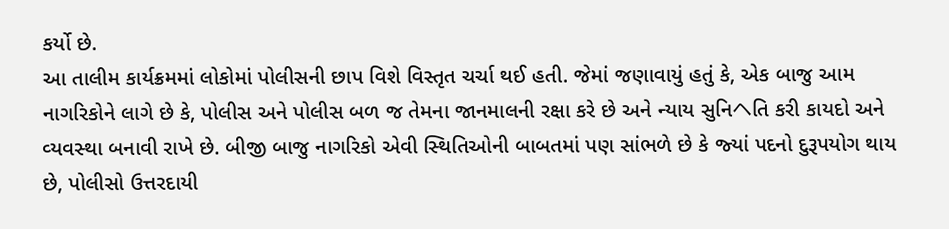કર્યો છે.
આ તાલીમ કાર્યક્રમમાં લોકોમાં પોલીસની છાપ વિશે વિસ્‍તૃત ચર્ચા થઈ હતી. જેમાં જણાવાયું હતું કે, એક બાજુ આમ નાગરિકોને લાગે છે કે, પોલીસ અને પોલીસ બળ જ તેમના જાનમાલની રક્ષા કરે છે અને ન્‍યાય સુનિヘતિ કરી કાયદો અને વ્‍યવસ્‍થા બનાવી રાખે છે. બીજી બાજુ નાગરિકો એવી સ્‍થિતિઓની બાબતમાં પણ સાંભળે છે કે જ્‍યાં પદનો દુરૂપયોગ થાય છે, પોલીસો ઉત્તરદાયી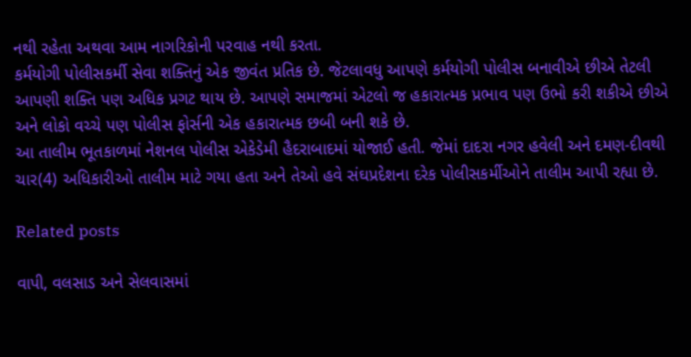નથી રહેતા અથવા આમ નાગરિકોની પરવાહ નથી કરતા.
કર્મયોગી પોલીસકર્મી સેવા શક્‍તિનું એક જીવંત પ્રતિક છે. જેટલાવધુ આપણે કર્મયોગી પોલીસ બનાવીએ છીએ તેટલી આપણી શક્‍તિ પણ અધિક પ્રગટ થાય છે. આપણે સમાજમાં એટલો જ હકારાત્‍મક પ્રભાવ પણ ઉભો કરી શકીએ છીએ અને લોકો વચ્‍ચે પણ પોલીસ ફોર્સની એક હકારાત્‍મક છબી બની શકે છે.
આ તાલીમ ભૂતકાળમાં નેશનલ પોલીસ એકેડેમી હૈદરાબાદમાં યોજાઈ હતી. જેમાં દાદરા નગર હવેલી અને દમણ-દીવથી ચાર(4) અધિકારીઓ તાલીમ માટે ગયા હતા અને તેઓ હવે સંઘપ્રદેશના દરેક પોલીસકર્મીઓને તાલીમ આપી રહ્યા છે.

Related posts

વાપી, વલસાડ અને સેલવાસમાં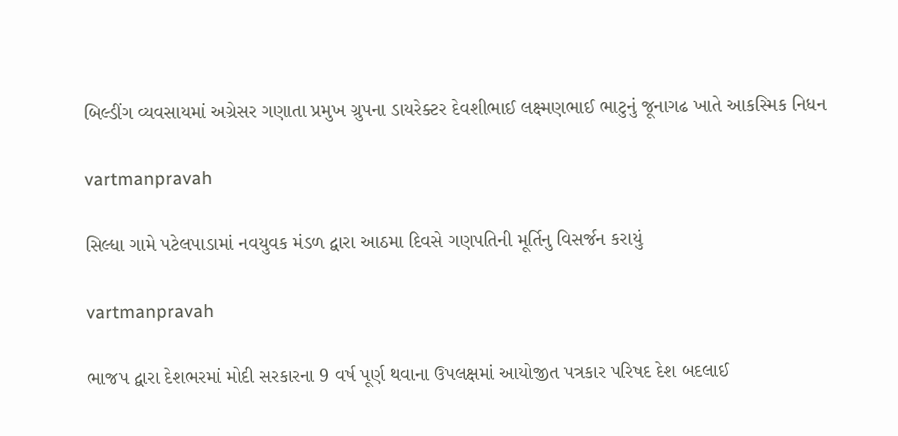બિલ્‍ડીંગ વ્‍યવસાયમાં અગ્રેસર ગણાતા પ્રમુખ ગ્રુપના ડાયરેક્‍ટર દેવશીભાઈ લક્ષ્મણભાઈ ભાટુનું જૂનાગઢ ખાતે આકસ્‍મિક નિધન

vartmanpravah

સિલ્ધા ગામે પટેલપાડામાં નવયુવક મંડળ દ્વારા આઠમા દિવસે ગણપતિની મૂર્તિનુ વિસર્જન કરાયું

vartmanpravah

ભાજપ દ્વારા દેશભરમાં મોદી સરકારના 9 વર્ષ પૂર્ણ થવાના ઉપલક્ષમાં આયોજીત પત્રકાર પરિષદ દેશ બદલાઈ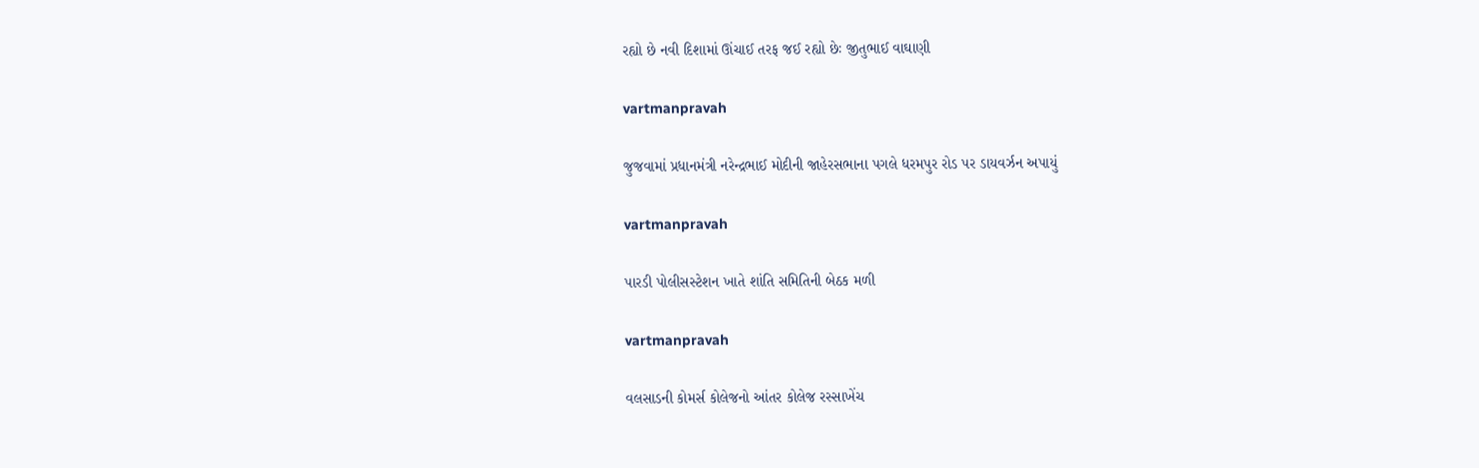રહ્યો છે નવી દિશામાં ઊંચાઈ તરફ જઈ રહ્યો છેઃ જીતુભાઈ વાઘાણી

vartmanpravah

જુજવામાં પ્રધાનમંત્રી નરેન્‍દ્રભાઈ મોદીની જાહેરસભાના પગલે ધરમપુર રોડ પર ડાયવર્ઝન અપાયું

vartmanpravah

પારડી પોલીસસ્‍ટેશન ખાતે શાંતિ સમિતિની બેઠક મળી

vartmanpravah

વલસાડની કોમર્સ કોલેજનો આંતર કોલેજ રસ્‍સાખેંચ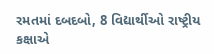રમતમાં દબદબો, 8 વિદ્યાર્થીઓ રાષ્‍ટ્રીય કક્ષાએ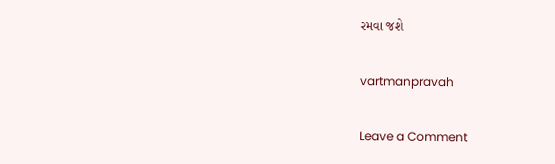રમવા જશે

vartmanpravah

Leave a Comment